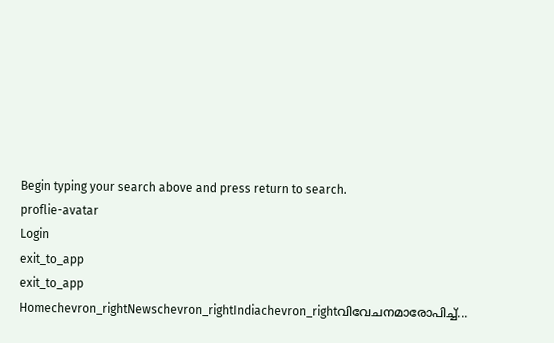Begin typing your search above and press return to search.
proflie-avatar
Login
exit_to_app
exit_to_app
Homechevron_rightNewschevron_rightIndiachevron_rightവിവേചനമാരോപിച്ച്...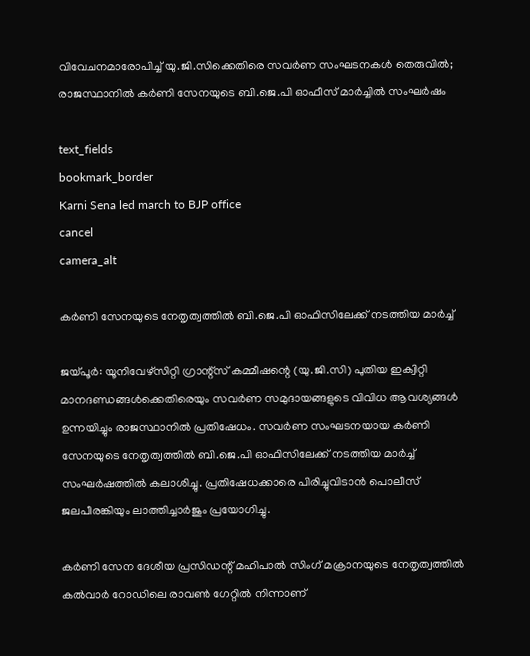വിവേചനമാരോപിച്ച് യു.ജി.സിക്കെതിരെ സവർണ സംഘടനകൾ തെരുവിൽ; രാജസ്ഥാനിൽ കർണി സേനയുടെ ബി.ജെ.പി ഓഫീസ് മാർച്ചിൽ സംഘർഷം

text_fields
bookmark_border
Karni Sena led march to BJP office
cancel
camera_alt

കർണി സേനയുടെ നേതൃത്വത്തിൽ ബി.ജെ.പി ഓഫിസിലേക്ക് നടത്തിയ മാർച്ച്

ജയ്പൂർ: യൂനിവേഴ്‌സിറ്റി ഗ്രാന്റ്‌സ് കമ്മീഷന്റെ (യു.ജി.സി) പുതിയ ഇക്വിറ്റി മാനദണ്ഡങ്ങൾക്കെതിരെയും സവർണ സമുദായങ്ങളുടെ വിവിധ ആവശ്യങ്ങൾ ഉന്നയിച്ചും രാജസ്ഥാനിൽ പ്രതിഷേധം. സവർണ സംഘടനയായ കർണി സേനയുടെ നേതൃത്വത്തിൽ ബി.ജെ.പി ഓഫിസിലേക്ക് നടത്തിയ മാർച്ച് സംഘർഷത്തിൽ കലാശിച്ചു. പ്രതിഷേധക്കാരെ പിരിച്ചുവിടാൻ പൊലീസ് ജലപീരങ്കിയും ലാത്തിച്ചാർജും പ്രയോഗിച്ചു.

കർണി സേന ദേശീയ പ്രസിഡന്റ് മഹിപാൽ സിംഗ് മക്രാനയുടെ നേതൃത്വത്തിൽ കൽവാർ റോഡിലെ രാവൺ ഗേറ്റിൽ നിന്നാണ്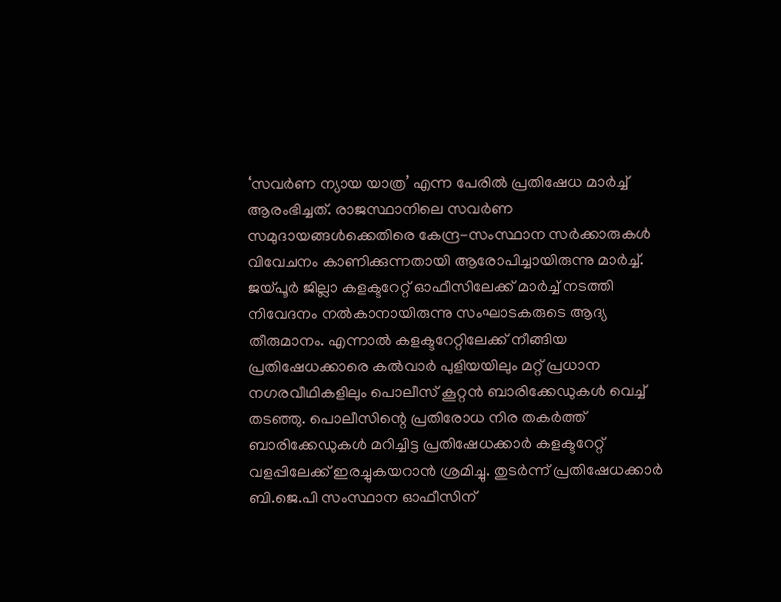‘സവർണ ന്യായ യാത്ര’ എന്ന പേരിൽ പ്രതിഷേധ മാർച്ച് ആരംഭിച്ചത്. രാജസ്ഥാനിലെ സവർണ സമുദായങ്ങൾക്കെതിരെ കേന്ദ്ര-സംസ്ഥാന സർക്കാരുകൾ വിവേചനം കാണിക്കുന്നതായി ആരോപിച്ചായിരുന്നു മാർച്ച്. ജയ്പൂർ ജില്ലാ കളക്ടറേറ്റ് ഓഫീസിലേക്ക് മാർച്ച് നടത്തി നിവേദനം നൽകാനായിരുന്നു സംഘാടകരുടെ ആദ്യ തീരുമാനം. എന്നാൽ കളക്ടറേറ്റിലേക്ക് നീങ്ങിയ പ്രതിഷേധക്കാരെ കൽവാർ പുളിയയിലും മറ്റ് പ്രധാന നഗരവീഥികളിലും പൊലീസ് കൂറ്റൻ ബാരിക്കേഡുകൾ വെച്ച് തടഞ്ഞു. പൊലീസിന്റെ പ്രതിരോധ നിര തകർത്ത് ബാരിക്കേഡുകൾ മറിച്ചിട്ട പ്രതിഷേധക്കാർ കളക്ടറേറ്റ് വളപ്പിലേക്ക് ഇരച്ചുകയറാൻ ശ്രമിച്ചു. തുടർന്ന് പ്രതിഷേധക്കാർ ബി.ജെ.പി സംസ്ഥാന ഓഫീസിന്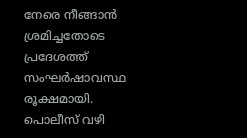നേരെ നീങ്ങാൻ ശ്രമിച്ചതോടെ പ്രദേശത്ത് സംഘർഷാവസ്ഥ രൂക്ഷമായി. പൊലീസ് വഴി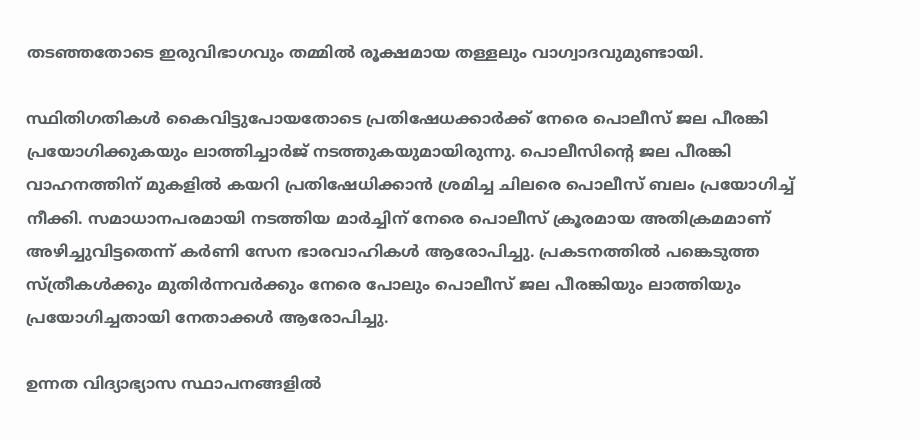തടഞ്ഞതോടെ ഇരുവിഭാഗവും തമ്മിൽ രൂക്ഷമായ തള്ളലും വാഗ്വാദവുമുണ്ടായി.

സ്ഥിതിഗതികൾ കൈവിട്ടുപോയതോടെ പ്രതിഷേധക്കാർക്ക് നേരെ പൊലീസ് ജല പീരങ്കി പ്രയോഗിക്കുകയും ലാത്തിച്ചാർജ് നടത്തുകയുമായിരുന്നു. പൊലീസിന്റെ ജല പീരങ്കി വാഹനത്തിന് മുകളിൽ കയറി പ്രതിഷേധിക്കാൻ ശ്രമിച്ച ചിലരെ പൊലീസ് ബലം പ്രയോഗിച്ച് നീക്കി. സമാധാനപരമായി നടത്തിയ മാർച്ചിന് നേരെ പൊലീസ് ക്രൂരമായ അതിക്രമമാണ് അഴിച്ചുവിട്ടതെന്ന് കർണി സേന ഭാരവാഹികൾ ആരോപിച്ചു. പ്രകടനത്തിൽ പങ്കെടുത്ത സ്ത്രീകൾക്കും മുതിർന്നവർക്കും നേരെ പോലും പൊലീസ് ജല പീരങ്കിയും ലാത്തിയും പ്രയോഗിച്ചതായി നേതാക്കൾ ആരോപിച്ചു.

ഉന്നത വിദ്യാഭ്യാസ സ്ഥാപനങ്ങളിൽ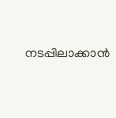നടപ്പിലാക്കാൻ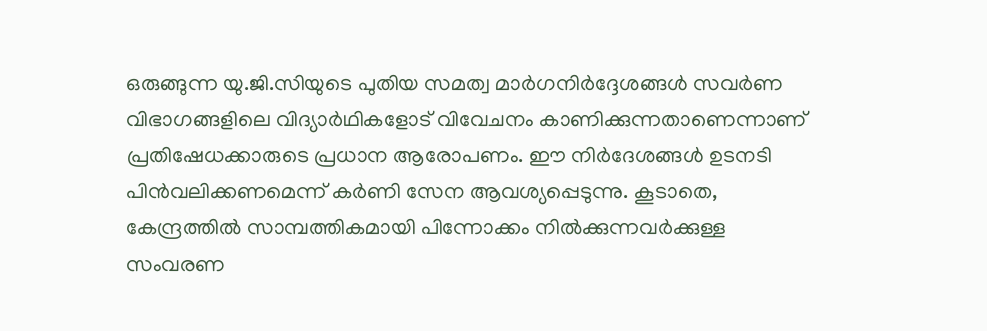ഒരുങ്ങുന്ന യു.ജി.സിയുടെ പുതിയ സമത്വ മാർഗനിർദ്ദേശങ്ങൾ സവർണ വിഭാഗങ്ങളിലെ വിദ്യാർഥികളോട് വിവേചനം കാണിക്കുന്നതാണെന്നാണ് പ്രതിഷേധക്കാരുടെ പ്രധാന ആരോപണം. ഈ നിർദേശങ്ങൾ ഉടനടി പിൻവലിക്കണമെന്ന് കർണി സേന ആവശ്യപ്പെടുന്നു. കൂടാതെ, കേന്ദ്രത്തിൽ സാമ്പത്തികമായി പിന്നോക്കം നിൽക്കുന്നവർക്കുള്ള സംവരണ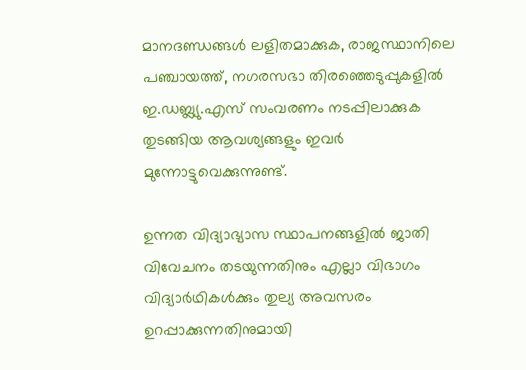മാനദണ്ഡങ്ങൾ ലളിതമാക്കുക, രാജസ്ഥാനിലെ പഞ്ചായത്ത്, നഗരസഭാ തിരഞ്ഞെടുപ്പുകളിൽ ഇ.ഡബ്ല്യു.എസ് സംവരണം നടപ്പിലാക്കുക തുടങ്ങിയ ആവശ്യങ്ങളും ഇവർ മുന്നോട്ടുവെക്കുന്നുണ്ട്.

ഉന്നത വിദ്യാഭ്യാസ സ്ഥാപനങ്ങളിൽ ജാതി വിവേചനം തടയുന്നതിനും എല്ലാ വിഭാഗം വിദ്യാർഥികൾക്കും തുല്യ അവസരം ഉറപ്പാക്കുന്നതിനുമായി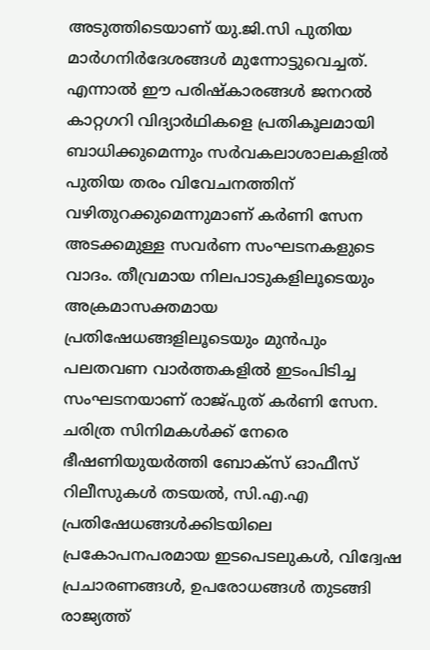അടുത്തിടെയാണ് യു.ജി.സി പുതിയ മാർഗനിർദേശങ്ങൾ മുന്നോട്ടുവെച്ചത്. എന്നാൽ ഈ പരിഷ്കാരങ്ങൾ ജനറൽ കാറ്റഗറി വിദ്യാർഥികളെ പ്രതികൂലമായി ബാധിക്കുമെന്നും സർവകലാശാലകളിൽ പുതിയ തരം വിവേചനത്തിന് വഴിതുറക്കുമെന്നുമാണ് കർണി സേന അടക്കമുള്ള സവർണ സംഘടനകളുടെ വാദം. തീവ്രമായ നിലപാടുകളിലൂടെയും അക്രമാസക്തമായ പ്രതിഷേധങ്ങളിലൂടെയും മുൻപും പലതവണ വാർത്തകളിൽ ഇടംപിടിച്ച സംഘടനയാണ് രാജ്പുത് കർണി സേന. ചരിത്ര സിനിമകൾക്ക് നേരെ ഭീഷണിയുയർത്തി ബോക്‌സ് ഓഫീസ് റിലീസുകൾ തടയൽ, സി.എ.എ പ്രതിഷേധങ്ങൾക്കിടയിലെ പ്രകോപനപരമായ ഇടപെടലുകൾ, വിദ്വേഷ പ്രചാരണങ്ങൾ, ഉപരോധങ്ങൾ തുടങ്ങി രാജ്യത്ത്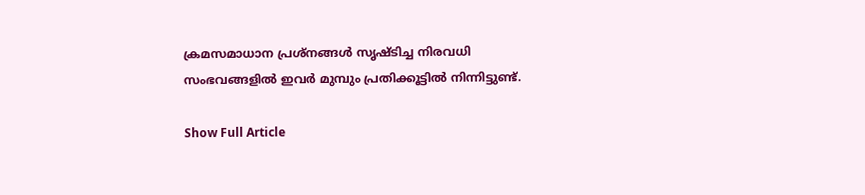ക്രമസമാധാന പ്രശ്നങ്ങൾ സൃഷ്ടിച്ച നിരവധി സംഭവങ്ങളിൽ ഇവർ മുമ്പും പ്രതിക്കൂട്ടിൽ നിന്നിട്ടുണ്ട്.

Show Full Article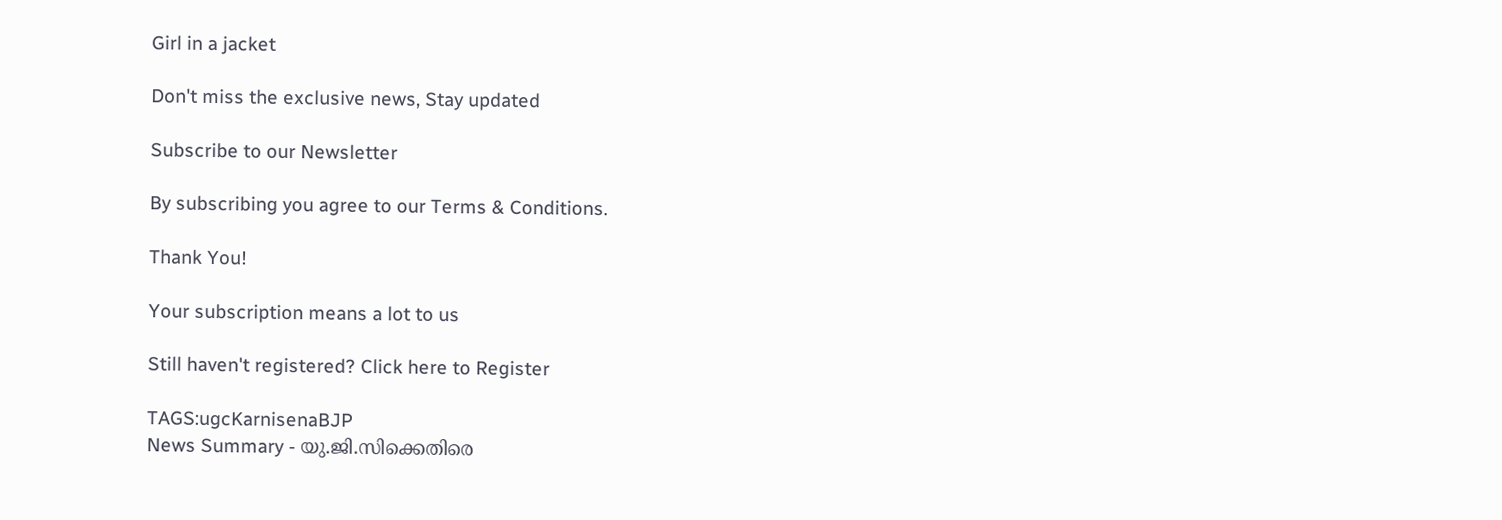Girl in a jacket

Don't miss the exclusive news, Stay updated

Subscribe to our Newsletter

By subscribing you agree to our Terms & Conditions.

Thank You!

Your subscription means a lot to us

Still haven't registered? Click here to Register

TAGS:ugcKarnisenaBJP
News Summary - യു.ജി.സിക്കെതിരെ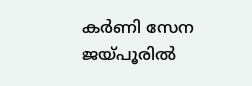കർണി സേന ജയ്പൂരിൽ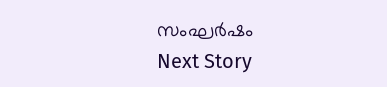സംഘർഷം
Next Story